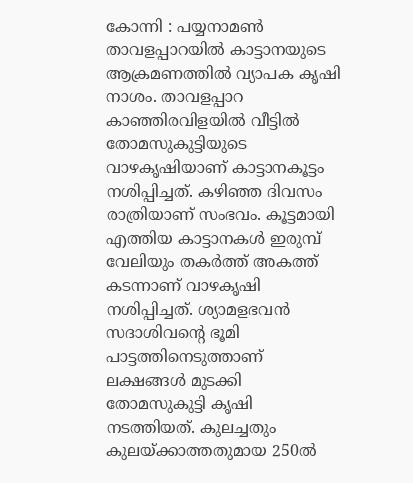കോന്നി : പയ്യനാമൺ താവളപ്പാറയിൽ കാട്ടാനയുടെ ആക്രമണത്തിൽ വ്യാപക കൃഷി നാശം. താവളപ്പാറ കാഞ്ഞിരവിളയിൽ വീട്ടിൽ തോമസുകുട്ടിയുടെ വാഴകൃഷിയാണ് കാട്ടാനകൂട്ടം നശിപ്പിച്ചത്. കഴിഞ്ഞ ദിവസം രാത്രിയാണ് സംഭവം. കൂട്ടമായി എത്തിയ കാട്ടാനകൾ ഇരുമ്പ് വേലിയും തകർത്ത് അകത്ത് കടന്നാണ് വാഴകൃഷി നശിപ്പിച്ചത്. ശ്യാമളഭവൻ സദാശിവന്റെ ഭൂമി പാട്ടത്തിനെടുത്താണ് ലക്ഷങ്ങൾ മുടക്കി തോമസുകുട്ടി കൃഷി നടത്തിയത്. കുലച്ചതും കുലയ്ക്കാത്തതുമായ 250ൽ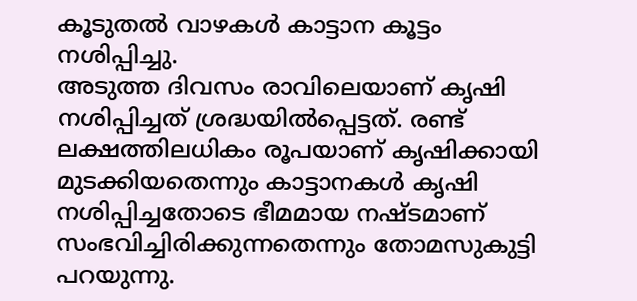കൂടുതൽ വാഴകൾ കാട്ടാന കൂട്ടം നശിപ്പിച്ചു.
അടുത്ത ദിവസം രാവിലെയാണ് കൃഷി നശിപ്പിച്ചത് ശ്രദ്ധയിൽപ്പെട്ടത്. രണ്ട് ലക്ഷത്തിലധികം രൂപയാണ് കൃഷിക്കായി മുടക്കിയതെന്നും കാട്ടാനകൾ കൃഷി നശിപ്പിച്ചതോടെ ഭീമമായ നഷ്ടമാണ് സംഭവിച്ചിരിക്കുന്നതെന്നും തോമസുകുട്ടി പറയുന്നു.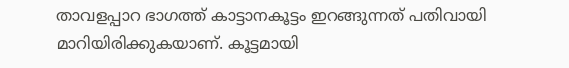താവളപ്പാറ ഭാഗത്ത് കാട്ടാനകൂട്ടം ഇറങ്ങുന്നത് പതിവായി മാറിയിരിക്കുകയാണ്. കൂട്ടമായി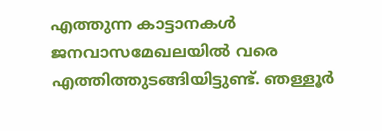എത്തുന്ന കാട്ടാനകൾ ജനവാസമേഖലയിൽ വരെ എത്തിത്തുടങ്ങിയിട്ടുണ്ട്. ഞള്ളൂർ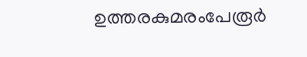ഉത്തരകുമരംപേരൂർ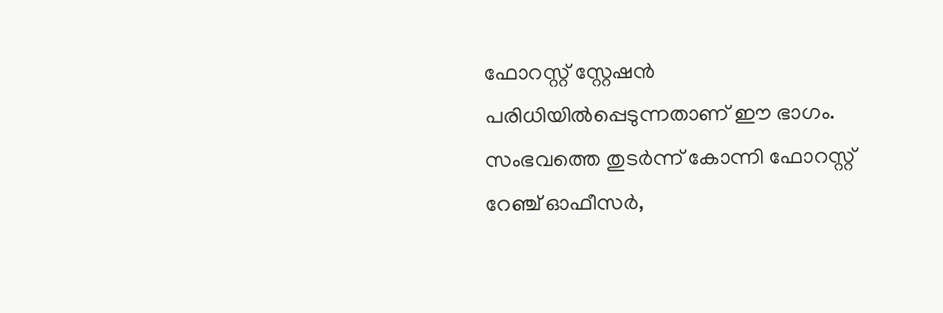ഫോറസ്റ്റ് സ്റ്റേഷൻ പരിധിയിൽപ്പെടുന്നതാണ് ഈ ഭാഗം. സംഭവത്തെ തുടർന്ന് കോന്നി ഫോറസ്റ്റ് റേഞ്ച് ഓഫീസർ,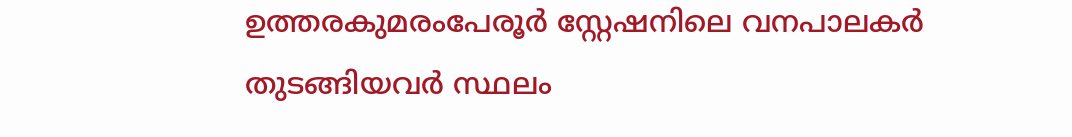ഉത്തരകുമരംപേരൂർ സ്റ്റേഷനിലെ വനപാലകർ തുടങ്ങിയവർ സ്ഥലം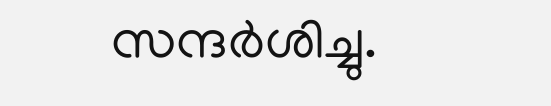സന്ദർശിച്ചു.